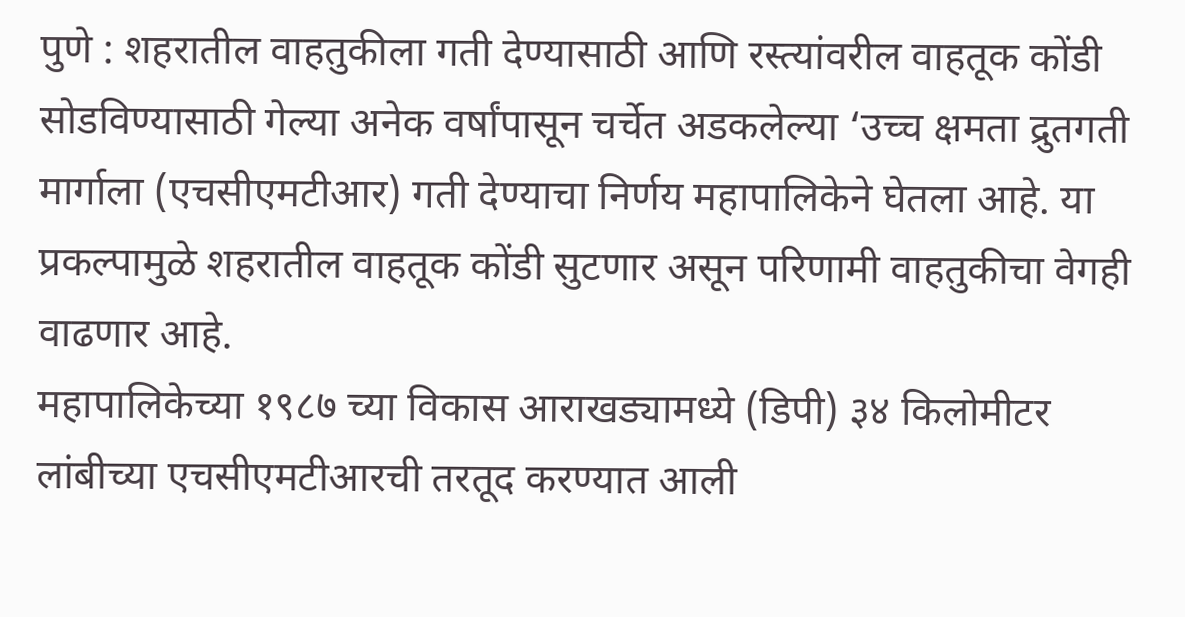पुणे : शहरातील वाहतुकीला गती देण्यासाठी आणि रस्त्यांवरील वाहतूक कोंडी सोडविण्यासाठी गेल्या अनेक वर्षांपासून चर्चेत अडकलेल्या ‘उच्च क्षमता द्रुतगती मार्गाला (एचसीएमटीआर) गती देण्याचा निर्णय महापालिकेने घेतला आहे. या प्रकल्पामुळे शहरातील वाहतूक कोंडी सुटणार असून परिणामी वाहतुकीचा वेगही वाढणार आहे.
महापालिकेच्या १९८७ च्या विकास आराखड्यामध्ये (डिपी) ३४ किलोमीटर लांबीच्या एचसीएमटीआरची तरतूद करण्यात आली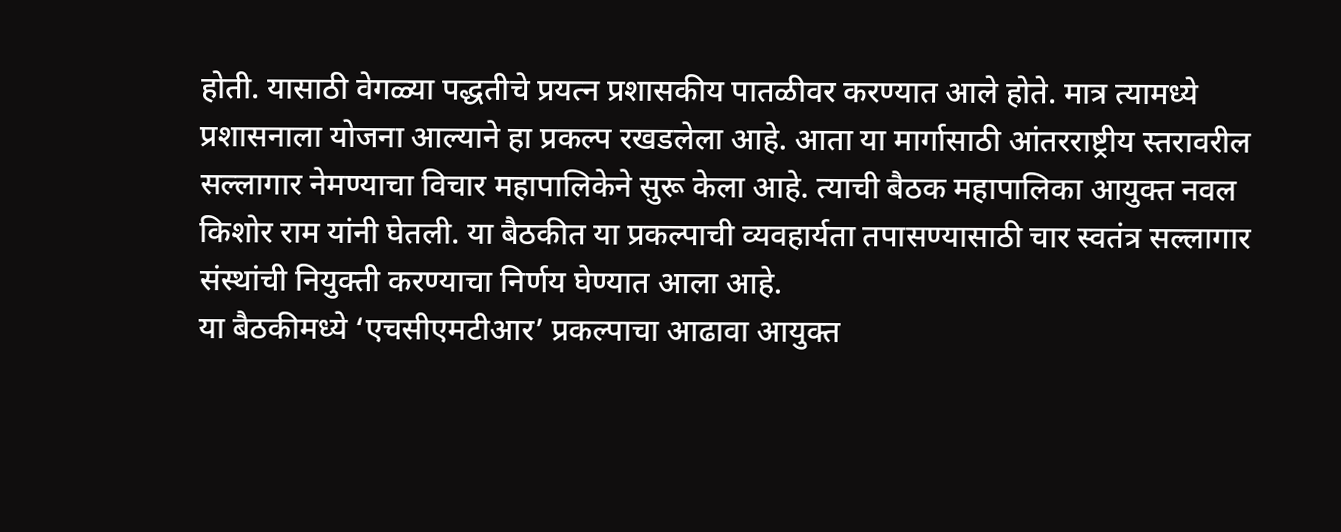होती. यासाठी वेगळ्या पद्धतीचे प्रयत्न प्रशासकीय पातळीवर करण्यात आले होते. मात्र त्यामध्ये प्रशासनाला योजना आल्याने हा प्रकल्प रखडलेला आहे. आता या मार्गासाठी आंतरराष्ट्रीय स्तरावरील सल्लागार नेमण्याचा विचार महापालिकेने सुरू केला आहे. त्याची बैठक महापालिका आयुक्त नवल किशोर राम यांनी घेतली. या बैठकीत या प्रकल्पाची व्यवहार्यता तपासण्यासाठी चार स्वतंत्र सल्लागार संस्थांची नियुक्ती करण्याचा निर्णय घेण्यात आला आहे.
या बैठकीमध्ये ‘एचसीएमटीआर’ प्रकल्पाचा आढावा आयुक्त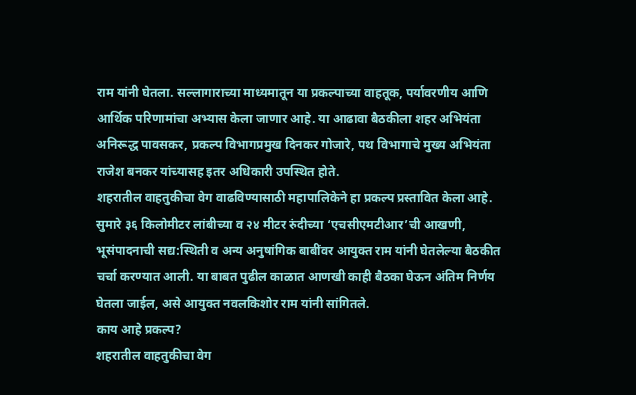राम यांनी घेतला. सल्लागाराच्या माध्यमातून या प्रकल्पाच्या वाहतूक, पर्यावरणीय आणि आर्थिक परिणामांचा अभ्यास केला जाणार आहे. या आढावा बैठकीला शहर अभियंता अनिरूद्ध पावसकर, प्रकल्प विभागप्रमुख दिनकर गोजारे, पथ विभागाचे मुख्य अभियंता राजेश बनकर यांच्यासह इतर अधिकारी उपस्थित होते.
शहरातील वाहतुकीचा वेग वाढविण्यासाठी महापालिकेने हा प्रकल्प प्रस्तावित केला आहे. सुमारे ३६ किलोमीटर लांबीच्या व २४ मीटर रुंदीच्या ‘एचसीएमटीआर’ची आखणी, भूसंपादनाची सद्य:स्थिती व अन्य अनुषांगिक बाबींवर आयुक्त राम यांनी घेतलेल्या बैठकीत चर्चा करण्यात आली. या बाबत पुढील काळात आणखी काही बैठका घेऊन अंतिम निर्णय घेतला जाईल, असे आयुक्त नवलकिशोर राम यांनी सांगितले.
काय आहे प्रकल्प?
शहरातील वाहतुकीचा वेग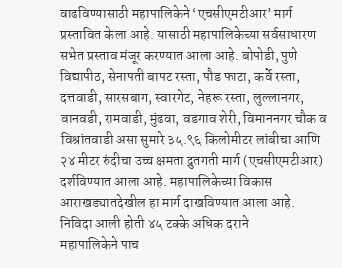वाढविण्यासाठी महापालिकेने ‘एचसीएमटीआर’ मार्ग प्रस्तावित केला आहे. यासाठी महापालिकेच्या सर्वसाधारण सभेत प्रस्ताव मंजूर करण्यात आला आहे. बोपोडी, पुणे विद्यापीठ, सेनापती बापट रस्ता, पौड फाटा, कर्वे रस्ता, दत्तवाडी, सारसबाग, स्वारगेट, नेहरू रस्ता, लुल्लानगर, वानवडी, रामवाडी, मुंढवा, वडगाव शेरी, विमाननगर चौक व विश्रांतवाडी असा सुमारे ३५.९६ किलोमीटर लांबीचा आणि २४ मीटर रुंदीचा उच्च क्षमता द्रुतगती मार्ग (एचसीएमटीआर) दर्शविण्यात आला आहे. महापालिकेच्या विकास आराखड्यातदेखील हा मार्ग दाखविण्यात आला आहे.
निविदा आली होती ४५ टक्के अधिक दराने
महापालिकेने पाच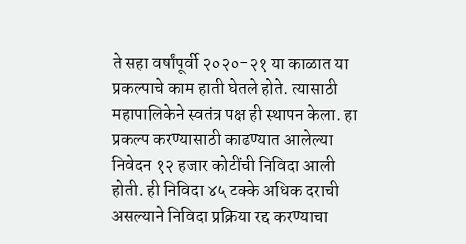ते सहा वर्षांपूर्वी २०२०-२१ या काळात या प्रकल्पाचे काम हाती घेतले होते. त्यासाठी महापालिकेने स्वतंत्र पक्ष ही स्थापन केला. हा प्रकल्प करण्यासाठी काढण्यात आलेल्या निवेदन १२ हजार कोटींची निविदा आली होती. ही निविदा ४५ टक्के अधिक दराची असल्याने निविदा प्रक्रिया रद्द करण्याचा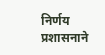निर्णय प्रशासनाने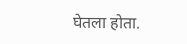घेतला होता.